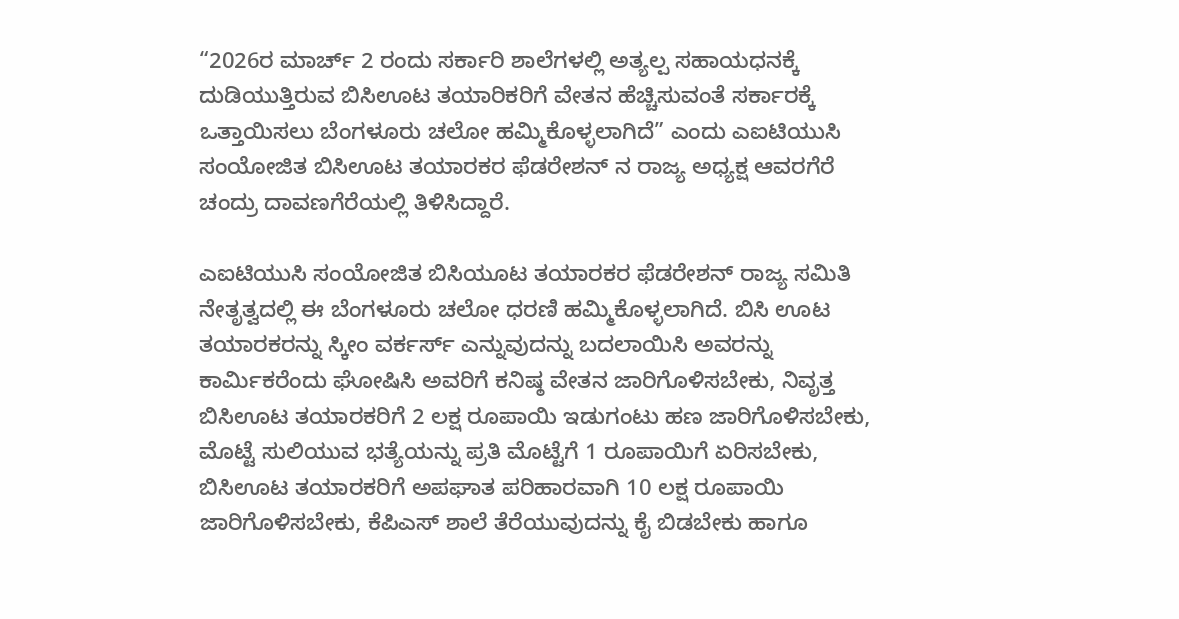“2026ರ ಮಾರ್ಚ್ 2 ರಂದು ಸರ್ಕಾರಿ ಶಾಲೆಗಳಲ್ಲಿ ಅತ್ಯಲ್ಪ ಸಹಾಯಧನಕ್ಕೆ ದುಡಿಯುತ್ತಿರುವ ಬಿಸಿಊಟ ತಯಾರಿಕರಿಗೆ ವೇತನ ಹೆಚ್ಚಿಸುವಂತೆ ಸರ್ಕಾರಕ್ಕೆ ಒತ್ತಾಯಿಸಲು ಬೆಂಗಳೂರು ಚಲೋ ಹಮ್ಮಿಕೊಳ್ಳಲಾಗಿದೆ” ಎಂದು ಎಐಟಿಯುಸಿ ಸಂಯೋಜಿತ ಬಿಸಿಊಟ ತಯಾರಕರ ಫೆಡರೇಶನ್ ನ ರಾಜ್ಯ ಅಧ್ಯಕ್ಷ ಆವರಗೆರೆ ಚಂದ್ರು ದಾವಣಗೆರೆಯಲ್ಲಿ ತಿಳಿಸಿದ್ದಾರೆ.

ಎಐಟಿಯುಸಿ ಸಂಯೋಜಿತ ಬಿಸಿಯೂಟ ತಯಾರಕರ ಫೆಡರೇಶನ್ ರಾಜ್ಯ ಸಮಿತಿ ನೇತೃತ್ವದಲ್ಲಿ ಈ ಬೆಂಗಳೂರು ಚಲೋ ಧರಣಿ ಹಮ್ಮಿಕೊಳ್ಳಲಾಗಿದೆ. ಬಿಸಿ ಊಟ ತಯಾರಕರನ್ನು ಸ್ಕೀಂ ವರ್ಕರ್ಸ್ ಎನ್ನುವುದನ್ನು ಬದಲಾಯಿಸಿ ಅವರನ್ನು ಕಾರ್ಮಿಕರೆಂದು ಘೋಷಿಸಿ ಅವರಿಗೆ ಕನಿಷ್ಠ ವೇತನ ಜಾರಿಗೊಳಿಸಬೇಕು, ನಿವೃತ್ತ ಬಿಸಿಊಟ ತಯಾರಕರಿಗೆ 2 ಲಕ್ಷ ರೂಪಾಯಿ ಇಡುಗಂಟು ಹಣ ಜಾರಿಗೊಳಿಸಬೇಕು, ಮೊಟ್ಟೆ ಸುಲಿಯುವ ಭತ್ಯೆಯನ್ನು ಪ್ರತಿ ಮೊಟ್ಟೆಗೆ 1 ರೂಪಾಯಿಗೆ ಏರಿಸಬೇಕು, ಬಿಸಿಊಟ ತಯಾರಕರಿಗೆ ಅಪಘಾತ ಪರಿಹಾರವಾಗಿ 10 ಲಕ್ಷ ರೂಪಾಯಿ ಜಾರಿಗೊಳಿಸಬೇಕು, ಕೆಪಿಎಸ್ ಶಾಲೆ ತೆರೆಯುವುದನ್ನು ಕೈ ಬಿಡಬೇಕು ಹಾಗೂ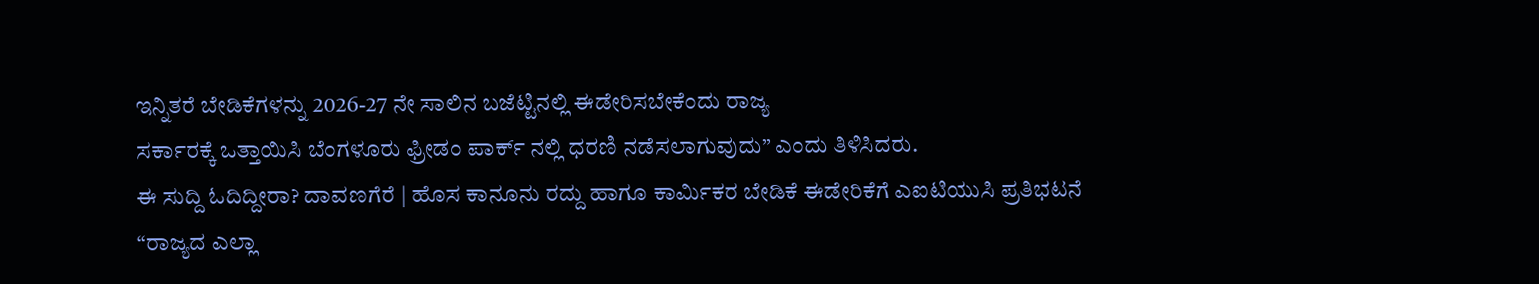ಇನ್ನಿತರೆ ಬೇಡಿಕೆಗಳನ್ನು 2026-27 ನೇ ಸಾಲಿನ ಬಜೆಟ್ಟಿನಲ್ಲಿ ಈಡೇರಿಸಬೇಕೆಂದು ರಾಜ್ಯ
ಸರ್ಕಾರಕ್ಕೆ ಒತ್ತಾಯಿಸಿ ಬೆಂಗಳೂರು ಫ್ರೀಡಂ ಪಾರ್ಕ್ ನಲ್ಲಿ ಧರಣಿ ನಡೆಸಲಾಗುವುದು” ಎಂದು ತಿಳಿಸಿದರು.
ಈ ಸುದ್ದಿ ಓದಿದ್ದೀರಾ? ದಾವಣಗೆರೆ | ಹೊಸ ಕಾನೂನು ರದ್ದು ಹಾಗೂ ಕಾರ್ಮಿಕರ ಬೇಡಿಕೆ ಈಡೇರಿಕೆಗೆ ಎಐಟಿಯುಸಿ ಪ್ರತಿಭಟನೆ
“ರಾಜ್ಯದ ಎಲ್ಲಾ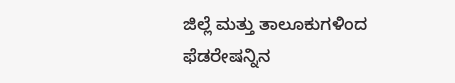ಜಿಲ್ಲೆ ಮತ್ತು ತಾಲೂಕುಗಳಿಂದ ಫೆಡರೇಷನ್ನಿನ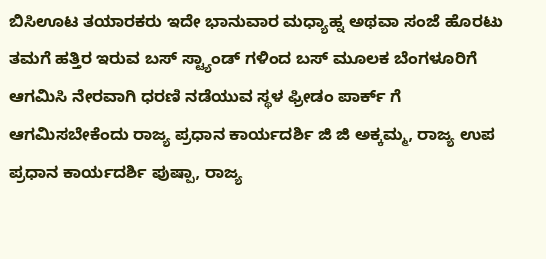ಬಿಸಿಊಟ ತಯಾರಕರು ಇದೇ ಭಾನುವಾರ ಮಧ್ಯಾಹ್ನ ಅಥವಾ ಸಂಜೆ ಹೊರಟು ತಮಗೆ ಹತ್ತಿರ ಇರುವ ಬಸ್ ಸ್ಟ್ಯಾಂಡ್ ಗಳಿಂದ ಬಸ್ ಮೂಲಕ ಬೆಂಗಳೂರಿಗೆ ಆಗಮಿಸಿ ನೇರವಾಗಿ ಧರಣಿ ನಡೆಯುವ ಸ್ಥಳ ಫ್ರೀಡಂ ಪಾರ್ಕ್ ಗೆ ಆಗಮಿಸಬೇಕೆಂದು ರಾಜ್ಯ ಪ್ರಧಾನ ಕಾರ್ಯದರ್ಶಿ ಜಿ ಜಿ ಅಕ್ಕಮ್ಮ, ರಾಜ್ಯ ಉಪ ಪ್ರಧಾನ ಕಾರ್ಯದರ್ಶಿ ಪುಷ್ಪಾ, ರಾಜ್ಯ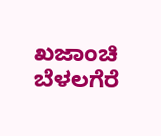ಖಜಾಂಚಿ ಬೆಳಲಗೆರೆ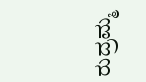ರುದ್ರಮ್ಮ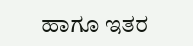ಹಾಗೂ ಇತರ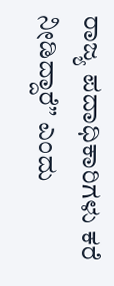ರಾಜ್ಯ ಪದಾಧಿಕಾರಿಗಳು ಕರೆ ನೀಡಿದ್ದಾರೆ” ಎಂದು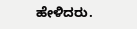ಹೇಳಿದರು.